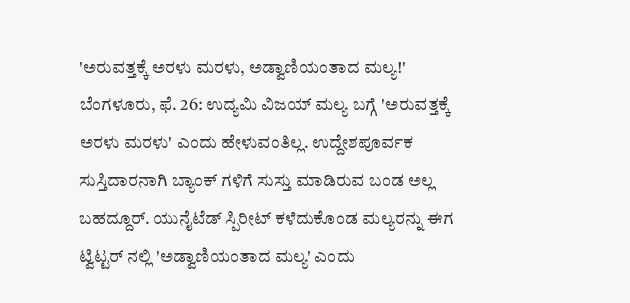'ಅರುವತ್ತಕ್ಕೆ ಅರಳು ಮರಳು, ಅಡ್ವಾಣಿಯಂತಾದ ಮಲ್ಯ!'
ಬೆಂಗಳೂರು, ಫೆ. 26: ಉದ್ಯಮಿ ವಿಜಯ್ ಮಲ್ಯ ಬಗ್ಗೆ 'ಅರುವತ್ತಕ್ಕೆ ಅರಳು ಮರಳು' ಎಂದು ಹೇಳುವಂತಿಲ್ಲ. ಉದ್ದೇಶಪೂರ್ವಕ ಸುಸ್ತಿದಾರನಾಗಿ ಬ್ಯಾಂಕ್ ಗಳಿಗೆ ಸುಸ್ತು ಮಾಡಿರುವ ಬಂಡ ಅಲ್ಲ ಬಹದ್ದೂರ್. ಯುನೈಟೆಡ್ ಸ್ಪಿರೀಟ್ ಕಳೆದುಕೊಂಡ ಮಲ್ಯರನ್ನು ಈಗ ಟ್ವಿಟ್ಟರ್ ನಲ್ಲಿ 'ಅಡ್ವಾಣಿಯಂತಾದ ಮಲ್ಯ' ಎಂದು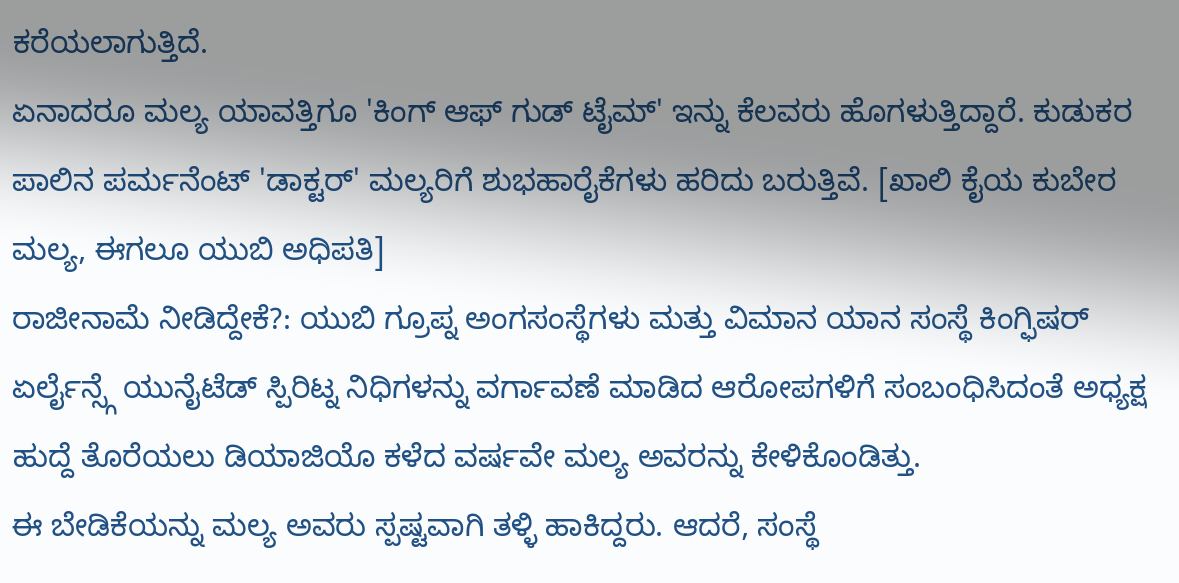ಕರೆಯಲಾಗುತ್ತಿದೆ.
ಏನಾದರೂ ಮಲ್ಯ ಯಾವತ್ತಿಗೂ 'ಕಿಂಗ್ ಆಫ್ ಗುಡ್ ಟೈಮ್' ಇನ್ನು ಕೆಲವರು ಹೊಗಳುತ್ತಿದ್ದಾರೆ. ಕುಡುಕರ ಪಾಲಿನ ಪರ್ಮನೆಂಟ್ 'ಡಾಕ್ಟರ್' ಮಲ್ಯರಿಗೆ ಶುಭಹಾರೈಕೆಗಳು ಹರಿದು ಬರುತ್ತಿವೆ. [ಖಾಲಿ ಕೈಯ ಕುಬೇರ ಮಲ್ಯ, ಈಗಲೂ ಯುಬಿ ಅಧಿಪತಿ]
ರಾಜೀನಾಮೆ ನೀಡಿದ್ದೇಕೆ?: ಯುಬಿ ಗ್ರೂಪ್ನ ಅಂಗಸಂಸ್ಥೆಗಳು ಮತ್ತು ವಿಮಾನ ಯಾನ ಸಂಸ್ಥೆ ಕಿಂಗ್ಫಿಷರ್ ಏರ್ಲೈನ್ಸ್ಗೆ ಯುನೈಟೆಡ್ ಸ್ಪಿರಿಟ್ನ ನಿಧಿಗಳನ್ನು ವರ್ಗಾವಣೆ ಮಾಡಿದ ಆರೋಪಗಳಿಗೆ ಸಂಬಂಧಿಸಿದಂತೆ ಅಧ್ಯಕ್ಷ ಹುದ್ದೆ ತೊರೆಯಲು ಡಿಯಾಜಿಯೊ ಕಳೆದ ವರ್ಷವೇ ಮಲ್ಯ ಅವರನ್ನು ಕೇಳಿಕೊಂಡಿತ್ತು.
ಈ ಬೇಡಿಕೆಯನ್ನು ಮಲ್ಯ ಅವರು ಸ್ಪಷ್ಟವಾಗಿ ತಳ್ಳಿ ಹಾಕಿದ್ದರು. ಆದರೆ, ಸಂಸ್ಥೆ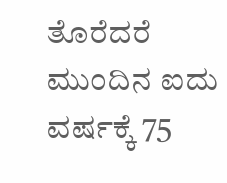ತೊರೆದರೆ ಮುಂದಿನ ಐದು ವರ್ಷಕ್ಕೆ 75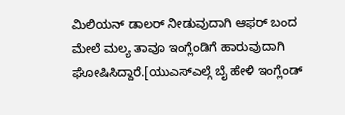ಮಿಲಿಯನ್ ಡಾಲರ್ ನೀಡುವುದಾಗಿ ಆಫರ್ ಬಂದ ಮೇಲೆ ಮಲ್ಯ ತಾವೂ ಇಂಗ್ಲೆಂಡಿಗೆ ಹಾರುವುದಾಗಿ ಘೋಷಿಸಿದ್ದಾರೆ.[ಯುಎಸ್ಎಲ್ಗೆ ಬೈ ಹೇಳಿ ಇಂಗ್ಲೆಂಡ್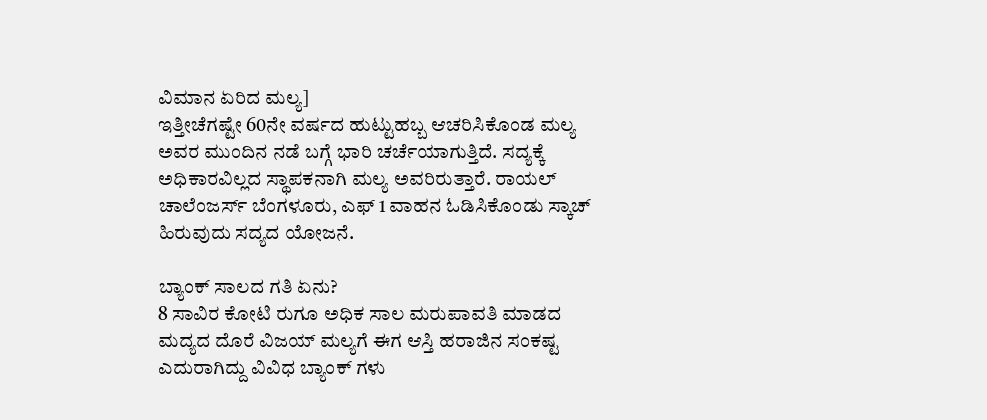ವಿಮಾನ ಏರಿದ ಮಲ್ಯ]
ಇತ್ತೀಚೆಗಷ್ಟೇ 60ನೇ ವರ್ಷದ ಹುಟ್ಟುಹಬ್ಬ ಆಚರಿಸಿಕೊಂಡ ಮಲ್ಯ ಅವರ ಮುಂದಿನ ನಡೆ ಬಗ್ಗೆ ಭಾರಿ ಚರ್ಚೆಯಾಗುತ್ತಿದೆ. ಸದ್ಯಕ್ಕೆ ಅಧಿಕಾರವಿಲ್ಲದ ಸ್ಥಾಪಕನಾಗಿ ಮಲ್ಯ ಅವರಿರುತ್ತಾರೆ. ರಾಯಲ್ ಚಾಲೆಂಜರ್ಸ್ ಬೆಂಗಳೂರು, ಎಫ್ 1 ವಾಹನ ಓಡಿಸಿಕೊಂಡು ಸ್ಕಾಚ್ ಹಿರುವುದು ಸದ್ಯದ ಯೋಜನೆ.

ಬ್ಯಾಂಕ್ ಸಾಲದ ಗತಿ ಏನು?
8 ಸಾವಿರ ಕೋಟಿ ರುಗೂ ಅಧಿಕ ಸಾಲ ಮರುಪಾವತಿ ಮಾಡದ ಮದ್ಯದ ದೊರೆ ವಿಜಯ್ ಮಲ್ಯಗೆ ಈಗ ಆಸ್ತಿ ಹರಾಜಿನ ಸಂಕಷ್ಟ ಎದುರಾಗಿದ್ದು ವಿವಿಧ ಬ್ಯಾಂಕ್ ಗಳು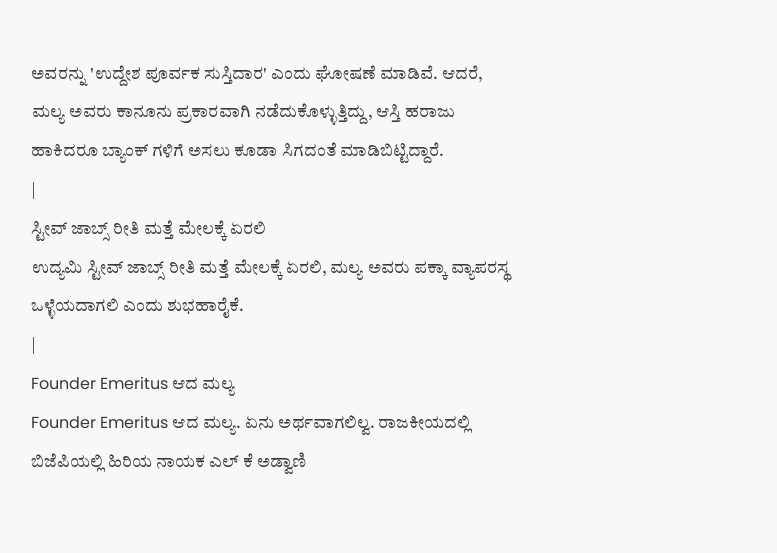ಅವರನ್ನು 'ಉದ್ದೇಶ ಪೂರ್ವಕ ಸುಸ್ತಿದಾರ' ಎಂದು ಘೋಷಣೆ ಮಾಡಿವೆ. ಆದರೆ, ಮಲ್ಯ ಅವರು ಕಾನೂನು ಪ್ರಕಾರವಾಗಿ ನಡೆದುಕೊಳ್ಳುತ್ತಿದ್ದು, ಆಸ್ತಿ ಹರಾಜು ಹಾಕಿದರೂ ಬ್ಯಾಂಕ್ ಗಳಿಗೆ ಅಸಲು ಕೂಡಾ ಸಿಗದಂತೆ ಮಾಡಿಬಿಟ್ಟಿದ್ದಾರೆ.
|
ಸ್ಟೀವ್ ಜಾಬ್ಸ್ ರೀತಿ ಮತ್ತೆ ಮೇಲಕ್ಕೆ ಏರಲಿ
ಉದ್ಯಮಿ ಸ್ಟೀವ್ ಜಾಬ್ಸ್ ರೀತಿ ಮತ್ತೆ ಮೇಲಕ್ಕೆ ಏರಲಿ, ಮಲ್ಯ ಅವರು ಪಕ್ಕಾ ವ್ಯಾಪರಸ್ಥ ಒಳ್ಳೆಯದಾಗಲಿ ಎಂದು ಶುಭಹಾರೈಕೆ.
|
Founder Emeritus ಆದ ಮಲ್ಯ
Founder Emeritus ಆದ ಮಲ್ಯ. ಏನು ಅರ್ಥವಾಗಲಿಲ್ವ. ರಾಜಕೀಯದಲ್ಲಿ ಬಿಜೆಪಿಯಲ್ಲಿ ಹಿರಿಯ ನಾಯಕ ಎಲ್ ಕೆ ಅಡ್ವಾಣಿ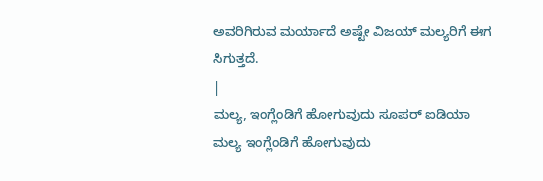ಅವರಿಗಿರುವ ಮರ್ಯಾದೆ ಅಷ್ಟೇ ವಿಜಯ್ ಮಲ್ಯರಿಗೆ ಈಗ ಸಿಗುತ್ತದೆ.
|
ಮಲ್ಯ, ಇಂಗ್ಲೆಂಡಿಗೆ ಹೋಗುವುದು ಸೂಪರ್ ಐಡಿಯಾ
ಮಲ್ಯ ಇಂಗ್ಲೆಂಡಿಗೆ ಹೋಗುವುದು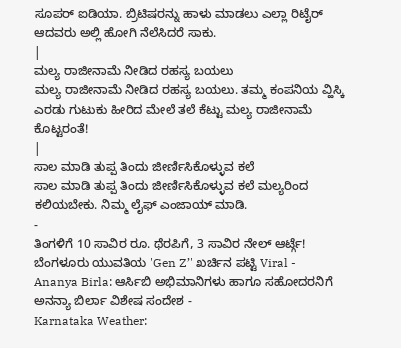ಸೂಪರ್ ಐಡಿಯಾ. ಬ್ರಿಟಿಷರನ್ನು ಹಾಳು ಮಾಡಲು ಎಲ್ಲಾ ರಿಟೈರ್ ಆದವರು ಅಲ್ಲಿ ಹೋಗಿ ನೆಲೆಸಿದರೆ ಸಾಕು.
|
ಮಲ್ಯ ರಾಜೀನಾಮೆ ನೀಡಿದ ರಹಸ್ಯ ಬಯಲು
ಮಲ್ಯ ರಾಜೀನಾಮೆ ನೀಡಿದ ರಹಸ್ಯ ಬಯಲು. ತಮ್ಮ ಕಂಪನಿಯ ವ್ಹಿಸ್ಕಿ ಎರಡು ಗುಟುಕು ಹೀರಿದ ಮೇಲೆ ತಲೆ ಕೆಟ್ಟು ಮಲ್ಯ ರಾಜೀನಾಮೆ ಕೊಟ್ಟರಂತೆ!
|
ಸಾಲ ಮಾಡಿ ತುಪ್ಪ ತಿಂದು ಜೀರ್ಣಿಸಿಕೊಳ್ಳುವ ಕಲೆ
ಸಾಲ ಮಾಡಿ ತುಪ್ಪ ತಿಂದು ಜೀರ್ಣಿಸಿಕೊಳ್ಳುವ ಕಲೆ ಮಲ್ಯರಿಂದ ಕಲಿಯಬೇಕು. ನಿಮ್ಮ ಲೈಫ್ ಎಂಜಾಯ್ ಮಾಡಿ.
-
ತಿಂಗಳಿಗೆ 10 ಸಾವಿರ ರೂ. ಥೆರಪಿಗೆ, 3 ಸಾವಿರ ನೇಲ್ ಆರ್ಟ್ಗೆ! ಬೆಂಗಳೂರು ಯುವತಿಯ 'Gen Z’' ಖರ್ಚಿನ ಪಟ್ಟಿ Viral -
Ananya Birla: ಆರ್ಸಿಬಿ ಅಭಿಮಾನಿಗಳು ಹಾಗೂ ಸಹೋದರನಿಗೆ ಅನನ್ಯಾ ಬಿರ್ಲಾ ವಿಶೇಷ ಸಂದೇಶ -
Karnataka Weather: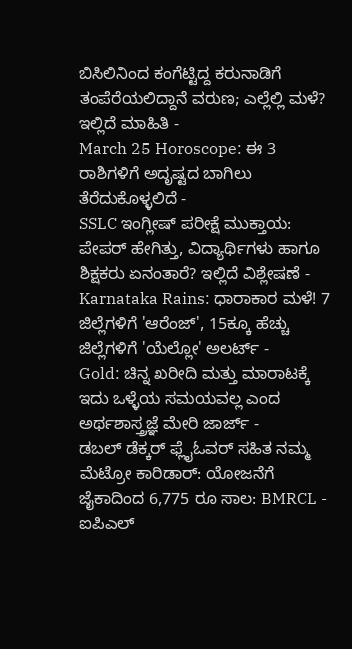ಬಿಸಿಲಿನಿಂದ ಕಂಗೆಟ್ಟಿದ್ದ ಕರುನಾಡಿಗೆ ತಂಪೆರೆಯಲಿದ್ದಾನೆ ವರುಣ; ಎಲ್ಲೆಲ್ಲಿ ಮಳೆ? ಇಲ್ಲಿದೆ ಮಾಹಿತಿ -
March 25 Horoscope: ಈ 3 ರಾಶಿಗಳಿಗೆ ಅದೃಷ್ಟದ ಬಾಗಿಲು ತೆರೆದುಕೊಳ್ಳಲಿದೆ -
SSLC ಇಂಗ್ಲೀಷ್ ಪರೀಕ್ಷೆ ಮುಕ್ತಾಯ: ಪೇಪರ್ ಹೇಗಿತ್ತು, ವಿದ್ಯಾರ್ಥಿಗಳು ಹಾಗೂ ಶಿಕ್ಷಕರು ಏನಂತಾರೆ? ಇಲ್ಲಿದೆ ವಿಶ್ಲೇಷಣೆ -
Karnataka Rains: ಧಾರಾಕಾರ ಮಳೆ! 7 ಜಿಲ್ಲೆಗಳಿಗೆ 'ಆರೆಂಜ್', 15ಕ್ಕೂ ಹೆಚ್ಚು ಜಿಲ್ಲೆಗಳಿಗೆ 'ಯೆಲ್ಲೋ' ಅಲರ್ಟ್ -
Gold: ಚಿನ್ನ ಖರೀದಿ ಮತ್ತು ಮಾರಾಟಕ್ಕೆ ಇದು ಒಳ್ಳೆಯ ಸಮಯವಲ್ಲ ಎಂದ ಅರ್ಥಶಾಸ್ತ್ರಜ್ಞೆ ಮೇರಿ ಜಾರ್ಜ್ -
ಡಬಲ್ ಡೆಕ್ಕರ್ ಫ್ಲೈಓವರ್ ಸಹಿತ ನಮ್ಮ ಮೆಟ್ರೋ ಕಾರಿಡಾರ್: ಯೋಜನೆಗೆ ಜೈಕಾದಿಂದ 6,775 ರೂ ಸಾಲ: BMRCL -
ಐಪಿಎಲ್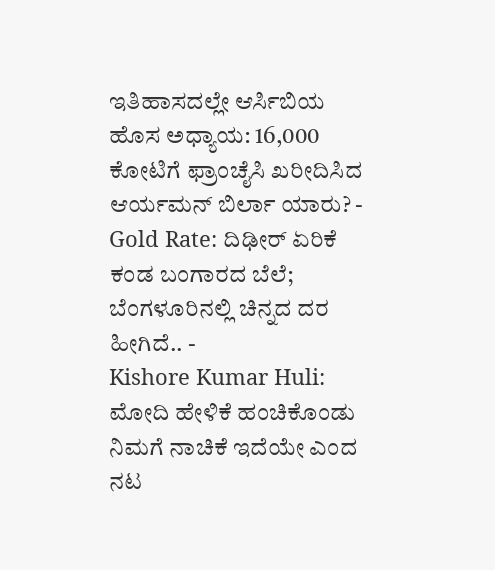ಇತಿಹಾಸದಲ್ಲೇ ಆರ್ಸಿಬಿಯ ಹೊಸ ಅಧ್ಯಾಯ: 16,000 ಕೋಟಿಗೆ ಫ್ರಾಂಚೈಸಿ ಖರೀದಿಸಿದ ಆರ್ಯಮನ್ ಬಿರ್ಲಾ ಯಾರು? -
Gold Rate: ದಿಢೀರ್ ಏರಿಕೆ ಕಂಡ ಬಂಗಾರದ ಬೆಲೆ; ಬೆಂಗಳೂರಿನಲ್ಲಿ ಚಿನ್ನದ ದರ ಹೀಗಿದೆ.. -
Kishore Kumar Huli: ಮೋದಿ ಹೇಳಿಕೆ ಹಂಚಿಕೊಂಡು ನಿಮಗೆ ನಾಚಿಕೆ ಇದೆಯೇ ಎಂದ ನಟ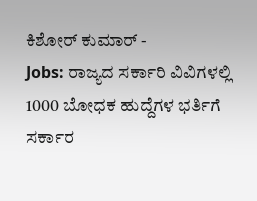ಕಿಶೋರ್ ಕುಮಾರ್ -
Jobs: ರಾಜ್ಯದ ಸರ್ಕಾರಿ ವಿವಿಗಳಲ್ಲಿ 1000 ಬೋಧಕ ಹುದ್ದೆಗಳ ಭರ್ತಿಗೆ ಸರ್ಕಾರ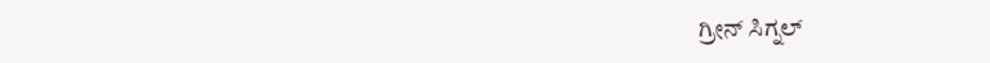ಗ್ರೀನ್ ಸಿಗ್ನಲ್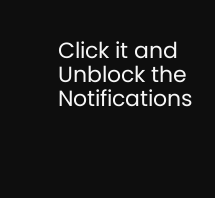Click it and Unblock the Notifications